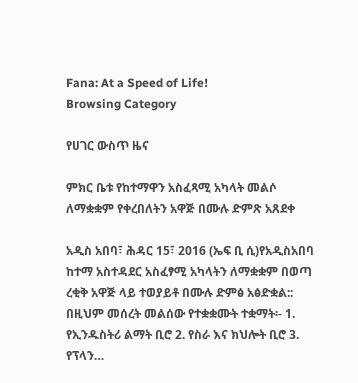Fana: At a Speed of Life!
Browsing Category

የሀገር ውስጥ ዜና

ምክር ቤቱ የከተማዋን አስፈጻሚ አካላት መልሶ ለማቋቋም የቀረበለትን አዋጅ በሙሉ ድምጽ አጸደቀ

አዲስ አበባ፣ ሕዳር 15፣ 2016 (ኤፍ ቢ ሲ)የአዲስአበባ ከተማ አስተዳደር አስፈፃሚ አካላትን ለማቋቋም በወጣ ረቂቅ አዋጅ ላይ ተወያይቶ በሙሉ ድምፅ አፅድቋል:: በዚህም መሰረት መልሰው የተቋቋሙት ተቋማት፡- 1. የኢንዱስትሪ ልማት ቢሮ 2. የስራ እና ክህሎት ቢሮ 3. የፕላን…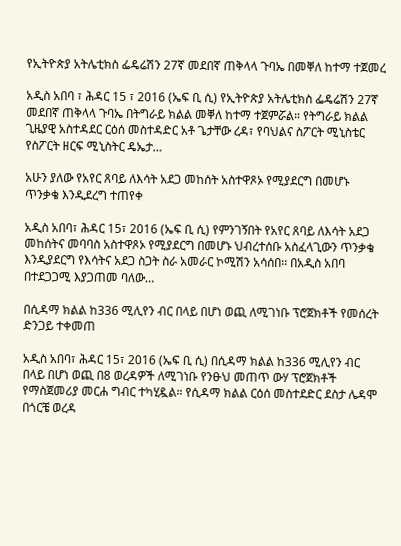የኢትዮጵያ አትሌቲክስ ፌዴሬሽን 27ኛ መደበኛ ጠቅላላ ጉባኤ በመቐለ ከተማ ተጀመረ

አዲስ አበባ ፣ ሕዳር 15 ፣ 2016 (ኤፍ ቢ ሲ) የኢትዮጵያ አትሌቲክስ ፌዴሬሽን 27ኛ መደበኛ ጠቅላላ ጉባኤ በትግራይ ክልል መቐለ ከተማ ተጀምሯል። የትግራይ ክልል ጊዜያዊ አስተዳደር ርዕሰ መስተዳድር አቶ ጌታቸው ረዳ፣ የባህልና ስፖርት ሚኒስቴር የስፖርት ዘርፍ ሚኒስትር ዴኤታ…

አሁን ያለው የአየር ጸባይ ለእሳት አደጋ መከሰት አስተዋጾኦ የሚያደርግ በመሆኑ ጥንቃቄ እንዲደረግ ተጠየቀ

አዲስ አበባ፣ ሕዳር 15፣ 2016 (ኤፍ ቢ ሲ) የምንገኝበት የአየር ጸባይ ለእሳት አደጋ መከሰትና መባባስ አስተዋጾኦ የሚያደርግ በመሆኑ ህብረተሰቡ አስፈላጊውን ጥንቃቄ እንዲያደርግ የእሳትና አደጋ ስጋት ስራ አመራር ኮሚሽን አሳሰበ፡፡ በአዲስ አበባ በተደጋጋሚ እያጋጠመ ባለው…

በሲዳማ ክልል ከ336 ሚሊየን ብር በላይ በሆነ ወጪ ለሚገነቡ ፕሮጀክቶች የመሰረት ድንጋይ ተቀመጠ

አዲስ አበባ፣ ሕዳር 15፣ 2016 (ኤፍ ቢ ሲ) በሲዳማ ክልል ከ336 ሚሊየን ብር በላይ በሆነ ወጪ በ8 ወረዳዎች ለሚገነቡ የንፁህ መጠጥ ውሃ ፕሮጀክቶች የማስጀመሪያ መርሐ ግብር ተካሂዷል። የሲዳማ ክልል ርዕሰ መስተደድር ደስታ ሌዳሞ በጎርቼ ወረዳ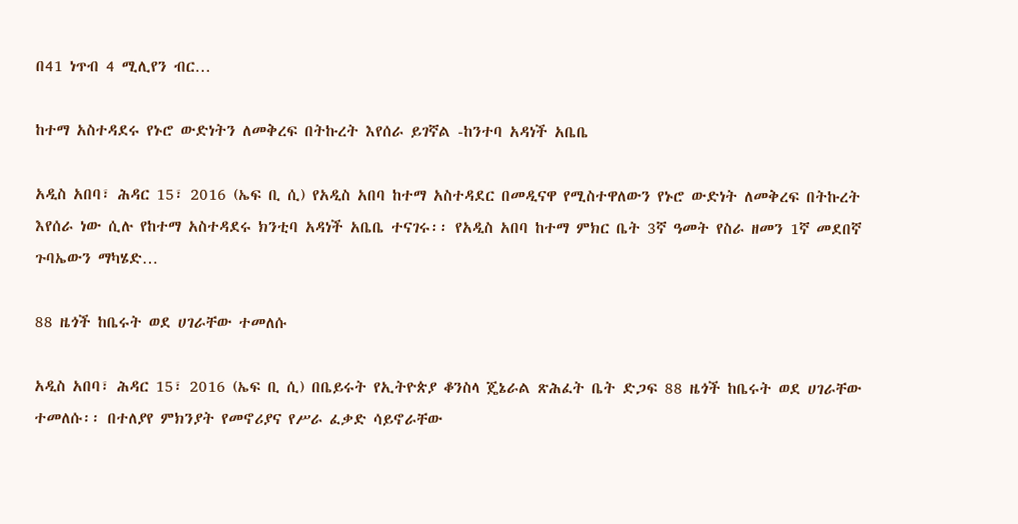በ41 ነጥብ 4 ሚሊየን ብር…

ከተማ አስተዳደሩ የኑሮ ውድነትን ለመቅረፍ በትኩረት እየሰራ ይገኛል -ከንተባ አዳነች አቤቤ

አዲስ አበባ፣ ሕዳር 15፣ 2016 (ኤፍ ቢ ሲ) የአዲስ አበባ ከተማ አስተዳደር በመዲናዋ የሚስተዋለውን የኑሮ ውድነት ለመቅረፍ በትኩረት እየሰራ ነው ሲሉ የከተማ አስተዳደሩ ክንቲባ አዳነች አቤቤ ተናገሩ፡፡ የአዲስ አበባ ከተማ ምክር ቤት 3ኛ ዓመት የስራ ዘመን 1ኛ መደበኛ ጉባኤውን ማካሄድ…

88 ዜጎች ከቤሩት ወደ ሀገራቸው ተመለሱ

አዲስ አበባ፣ ሕዳር 15፣ 2016 (ኤፍ ቢ ሲ) በቤይሩት የኢትዮጵያ ቆንስላ ጄኔራል ጽሕፈት ቤት ድጋፍ 88 ዜጎች ከቤሩት ወደ ሀገራቸው ተመለሱ፡፡ በተለያየ ምክንያት የመኖሪያና የሥራ ፈቃድ ሳይኖራቸው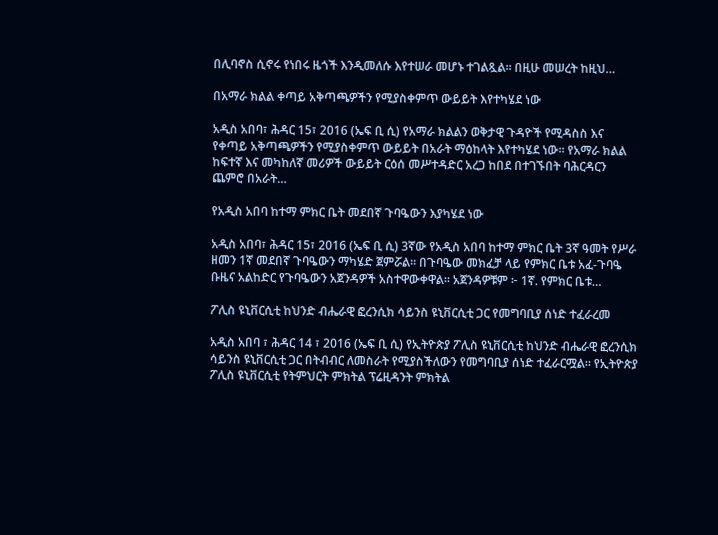በሊባኖስ ሲኖሩ የነበሩ ዜጎች እንዲመለሱ እየተሠራ መሆኑ ተገልጿል፡፡ በዚሁ መሠረት ከዚህ…

በአማራ ክልል ቀጣይ አቅጣጫዎችን የሚያስቀምጥ ውይይት እየተካሄደ ነው

አዲስ አበባ፣ ሕዳር 15፣ 2016 (ኤፍ ቢ ሲ) የአማራ ክልልን ወቅታዊ ጉዳዮች የሚዳስስ እና የቀጣይ አቅጣጫዎችን የሚያስቀምጥ ውይይት በአራት ማዕከላት እየተካሄደ ነው። የአማራ ክልል ከፍተኛ እና መካከለኛ መሪዎች ውይይት ርዕሰ መሥተዳድር አረጋ ከበደ በተገኙበት ባሕርዳርን ጨምሮ በአራት…

የአዲስ አበባ ከተማ ምክር ቤት መደበኛ ጉባዔውን እያካሄደ ነው

አዲስ አበባ፣ ሕዳር 15፣ 2016 (ኤፍ ቢ ሲ) 3ኛው የአዲስ አበባ ከተማ ምክር ቤት 3ኛ ዓመት የሥራ ዘመን 1ኛ መደበኛ ጉባዔውን ማካሄድ ጀምሯል። በጉባዔው መክፈቻ ላይ የምክር ቤቱ አፈ-ጉባዔ ቡዜና አልከድር የጉባዔውን አጀንዳዎች አስተዋውቀዋል። አጀንዳዎቹም ፦ 1ኛ. የምክር ቤቱ…

ፖሊስ ዩኒቨርሲቲ ከህንድ ብሔራዊ ፎረንሲክ ሳይንስ ዩኒቨርሲቲ ጋር የመግባቢያ ሰነድ ተፈራረመ

አዲስ አበባ ፣ ሕዳር 14 ፣ 2016 (ኤፍ ቢ ሲ) የኢትዮጵያ ፖሊስ ዩኒቨርሲቲ ከህንድ ብሔራዊ ፎረንሲክ ሳይንስ ዩኒቨርሲቲ ጋር በትብብር ለመስራት የሚያስችለውን የመግባቢያ ሰነድ ተፈራርሟል። የኢትዮጵያ ፖሊስ ዩኒቨርሲቲ የትምህርት ምክትል ፕሬዚዳንት ምክትል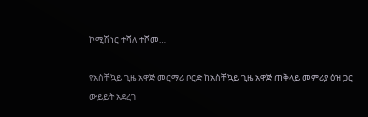ኮሚሽነር ተሻለ ተሾመ…

የአስቸኳይ ጊዜ አዋጅ መርማሪ ቦርድ ከአስቸኳይ ጊዜ አዋጅ ጠቅላይ መምሪያ ዕዝ ጋር ውይይት አደረገ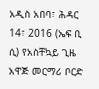አዲስ አበባ፣ ሕዳር 14፣ 2016 (ኤፍ ቢ ሲ) የአስቸኳይ ጊዜ አዋጅ መርማሪ ቦርድ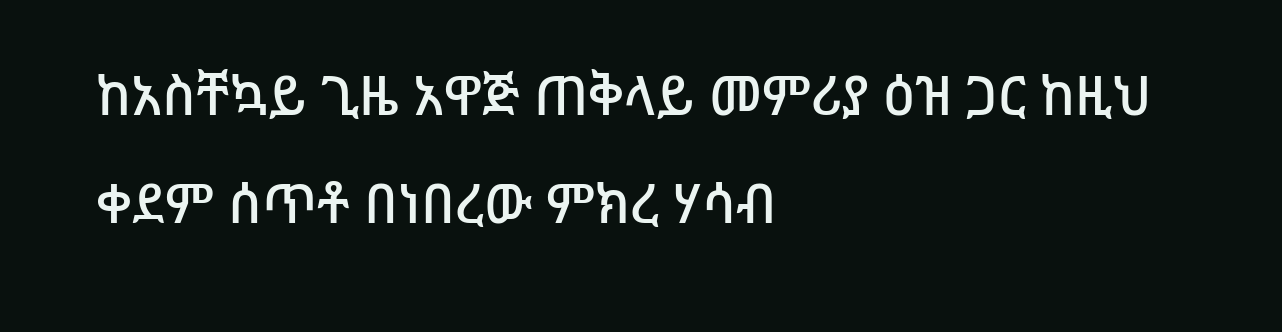ከአስቸኳይ ጊዜ አዋጅ ጠቅላይ መምሪያ ዕዝ ጋር ከዚህ ቀደም ሰጥቶ በነበረው ምክረ ሃሳብ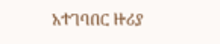አተገባበር ዙሪያ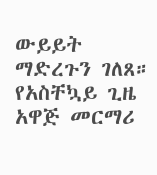ውይይት ማድረጉን ገለጸ። የአስቸኳይ ጊዜ አዋጅ መርማሪ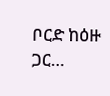ቦርድ ከዕዙ ጋር…